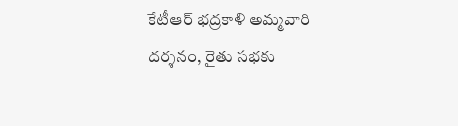కేటీఆర్ భద్రకాళి అమ్మవారి దర్శనం, రైతు సభకు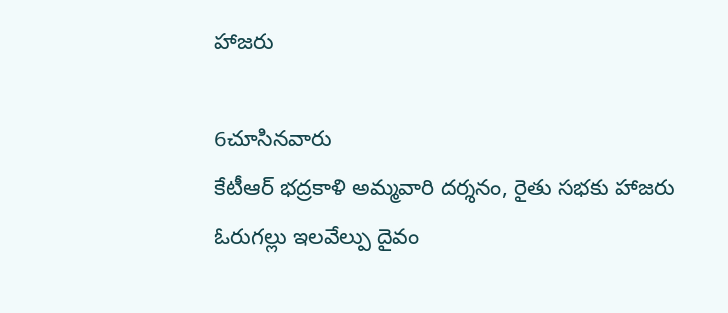హాజరు

6చూసినవారు
కేటీఆర్ భద్రకాళి అమ్మవారి దర్శనం, రైతు సభకు హాజరు
ఓరుగల్లు ఇలవేల్పు దైవం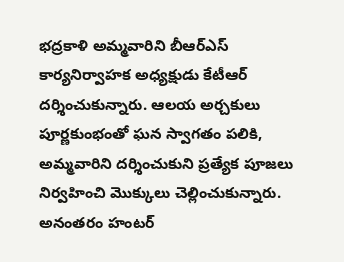భద్రకాళి అమ్మవారిని బీఆర్ఎస్ కార్యనిర్వాహక అధ్యక్షుడు కేటీఆర్ దర్శించుకున్నారు. ఆలయ అర్చకులు పూర్ణకుంభంతో ఘన స్వాగతం పలికి, అమ్మవారిని దర్శించుకుని ప్రత్యేక పూజలు నిర్వహించి మొక్కులు చెల్లించుకున్నారు. అనంతరం హంటర్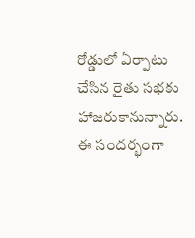రోడ్డులో ఏర్పాటు చేసిన రైతు సభకు హాజరుకానున్నారు. ఈ సందర్భంగా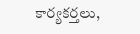కార్యకర్తలు,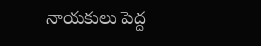నాయకులు పెద్ద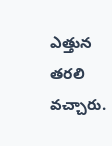ఎత్తున తరలి వచ్చారు.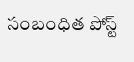సంబంధిత పోస్ట్